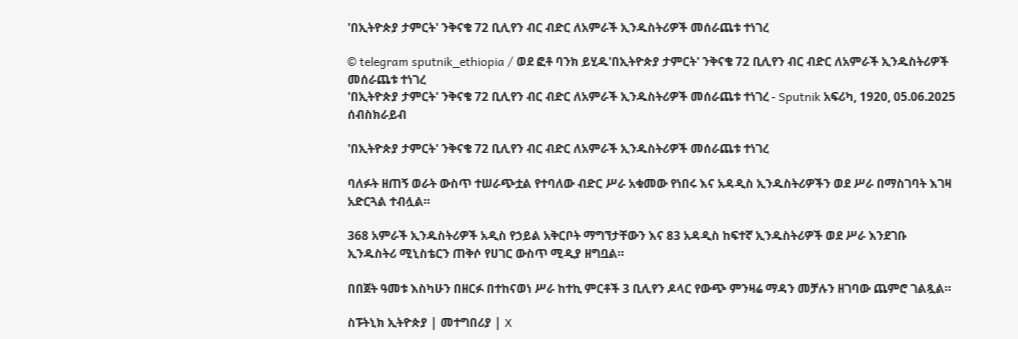'በኢትዮጵያ ታምርት' ንቅናቄ 72 ቢሊየን ብር ብድር ለአምራች ኢንዱስትሪዎች መሰራጨቱ ተነገረ

© telegram sputnik_ethiopia / ወደ ፎቶ ባንክ ይሂዱ'በኢትዮጵያ ታምርት' ንቅናቄ 72 ቢሊየን ብር ብድር ለአምራች ኢንዱስትሪዎች መሰራጨቱ ተነገረ
'በኢትዮጵያ ታምርት' ንቅናቄ 72 ቢሊየን ብር ብድር ለአምራች ኢንዱስትሪዎች መሰራጨቱ ተነገረ - Sputnik አፍሪካ, 1920, 05.06.2025
ሰብስክራይብ

'በኢትዮጵያ ታምርት' ንቅናቄ 72 ቢሊየን ብር ብድር ለአምራች ኢንዱስትሪዎች መሰራጨቱ ተነገረ

ባለፉት ዘጠኝ ወራት ውስጥ ተሠራጭቷል የተባለው ብድር ሥራ አቁመው የነበሩ እና አዳዲስ ኢንዱስትሪዎችን ወደ ሥራ በማስገባት እገዛ አድርጓል ተብሏል።

368 አምራች ኢንዱስትሪዎች አዲስ የኃይል አቅርቦት ማግኘታቸውን እና 83 አዳዲስ ከፍተኛ ኢንዱስትሪዎች ወደ ሥራ እንደገቡ ኢንዱስትሪ ሚኒስቴርን ጠቅሶ የሀገር ውስጥ ሚዲያ ዘግቧል።

በበጀት ዓመቱ እስካሁን በዘርፉ በተከናወነ ሥራ ከተኪ ምርቶች 3 ቢሊየን ዶላር የውጭ ምንዛሬ ማዳን መቻሉን ዘገባው ጨምሮ ገልጿል።

ስፑትኒክ ኢትዮጵያ | መተግበሪያ | X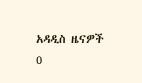አዳዲስ ዜናዎች
0